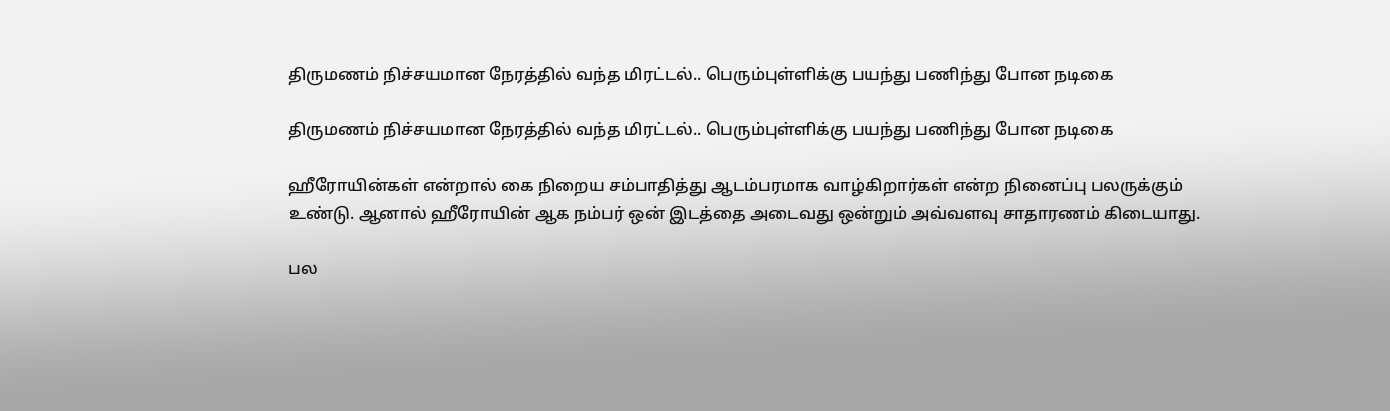திருமணம் நிச்சயமான நேரத்தில் வந்த மிரட்டல்.. பெரும்புள்ளிக்கு பயந்து பணிந்து போன நடிகை

திருமணம் நிச்சயமான நேரத்தில் வந்த மிரட்டல்.. பெரும்புள்ளிக்கு பயந்து பணிந்து போன நடிகை

ஹீரோயின்கள் என்றால் கை நிறைய சம்பாதித்து ஆடம்பரமாக வாழ்கிறார்கள் என்ற நினைப்பு பலருக்கும் உண்டு. ஆனால் ஹீரோயின் ஆக நம்பர் ஒன் இடத்தை அடைவது ஒன்றும் அவ்வளவு சாதாரணம் கிடையாது.

பல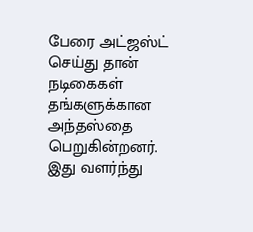பேரை அட்ஜஸ்ட் செய்து தான் நடிகைகள் தங்களுக்கான அந்தஸ்தை பெறுகின்றனர். இது வளர்ந்து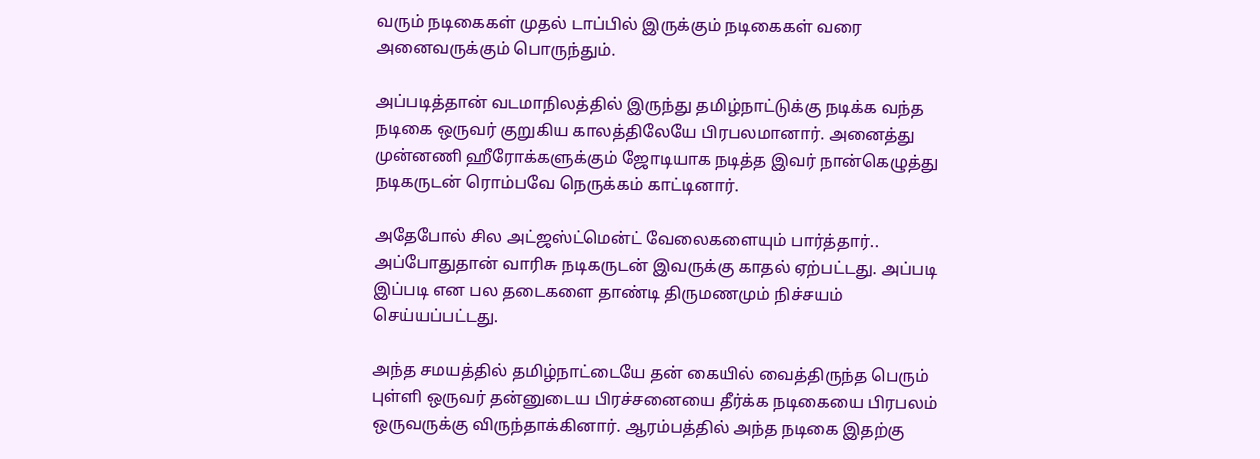வரும் நடிகைகள் முதல் டாப்பில் இருக்கும் நடிகைகள் வரை அனைவருக்கும் பொருந்தும்.

அப்படித்தான் வடமாநிலத்தில் இருந்து தமிழ்நாட்டுக்கு நடிக்க வந்த நடிகை ஒருவர் குறுகிய காலத்திலேயே பிரபலமானார். அனைத்து முன்னணி ஹீரோக்களுக்கும் ஜோடியாக நடித்த இவர் நான்கெழுத்து நடிகருடன் ரொம்பவே நெருக்கம் காட்டினார்.

அதேபோல் சில அட்ஜஸ்ட்மென்ட் வேலைகளையும் பார்த்தார்.. அப்போதுதான் வாரிசு நடிகருடன் இவருக்கு காதல் ஏற்பட்டது. அப்படி இப்படி என பல தடைகளை தாண்டி திருமணமும் நிச்சயம் செய்யப்பட்டது.

அந்த சமயத்தில் தமிழ்நாட்டையே தன் கையில் வைத்திருந்த பெரும் புள்ளி ஒருவர் தன்னுடைய பிரச்சனையை தீர்க்க நடிகையை பிரபலம் ஒருவருக்கு விருந்தாக்கினார். ஆரம்பத்தில் அந்த நடிகை இதற்கு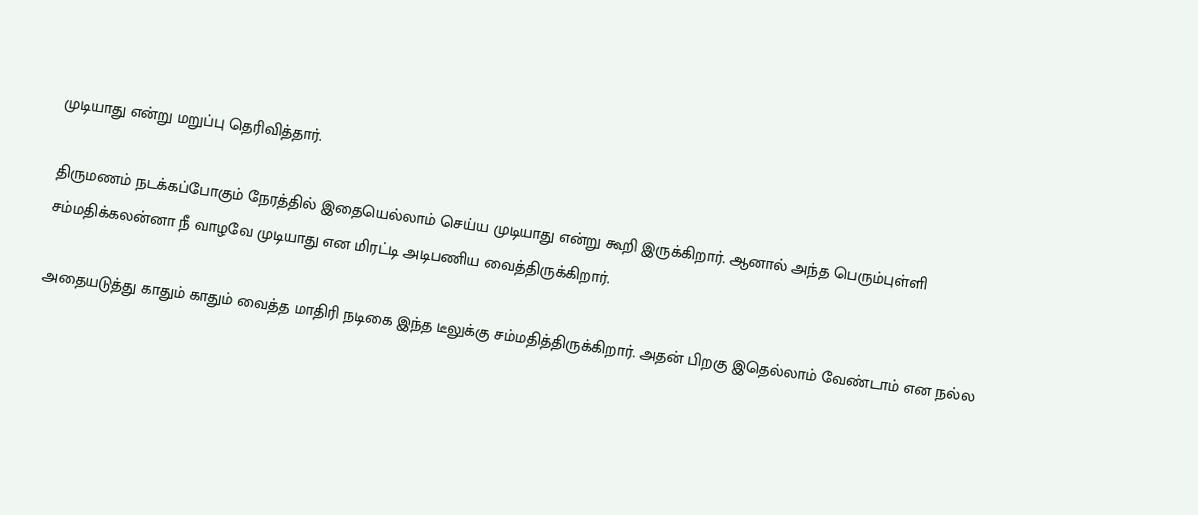முடியாது என்று மறுப்பு தெரிவித்தார்.

திருமணம் நடக்கப்போகும் நேரத்தில் இதையெல்லாம் செய்ய முடியாது என்று கூறி இருக்கிறார். ஆனால் அந்த பெரும்புள்ளி சம்மதிக்கலன்னா நீ வாழவே முடியாது என மிரட்டி அடிபணிய வைத்திருக்கிறார்.

அதையடுத்து காதும் காதும் வைத்த மாதிரி நடிகை இந்த டீலுக்கு சம்மதித்திருக்கிறார். அதன் பிறகு இதெல்லாம் வேண்டாம் என நல்ல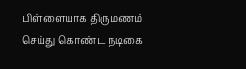பிள்ளையாக திருமணம் செய்து கொண்ட நடிகை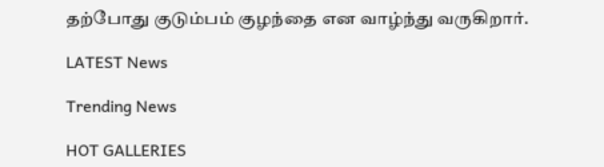தற்போது குடும்பம் குழந்தை என வாழ்ந்து வருகிறார்.

LATEST News

Trending News

HOT GALLERIES